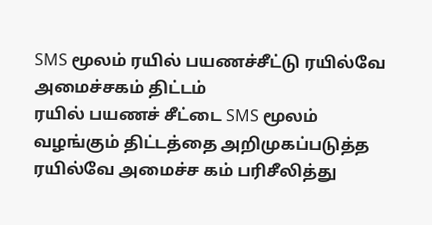SMS மூலம் ரயில் பயணச்சீட்டு ரயில்வே அமைச்சகம் திட்டம்
ரயில் பயணச் சீட்டை SMS மூலம் வழங்கும் திட்டத்தை அறிமுகப்படுத்த ரயில்வே அமைச்ச கம் பரிசீலித்து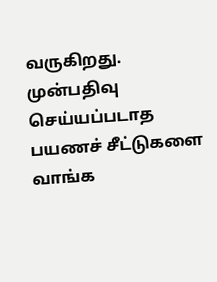வருகிறது.
முன்பதிவு செய்யப்படாத பயணச் சீட்டுகளை வாங்க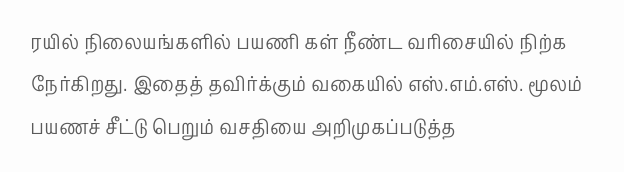ரயில் நிலையங்களில் பயணி கள் நீண்ட வரிசையில் நிற்க நேர்கிறது. இதைத் தவிர்க்கும் வகையில் எஸ்.எம்.எஸ். மூலம் பயணச் சீட்டு பெறும் வசதியை அறிமுகப்படுத்த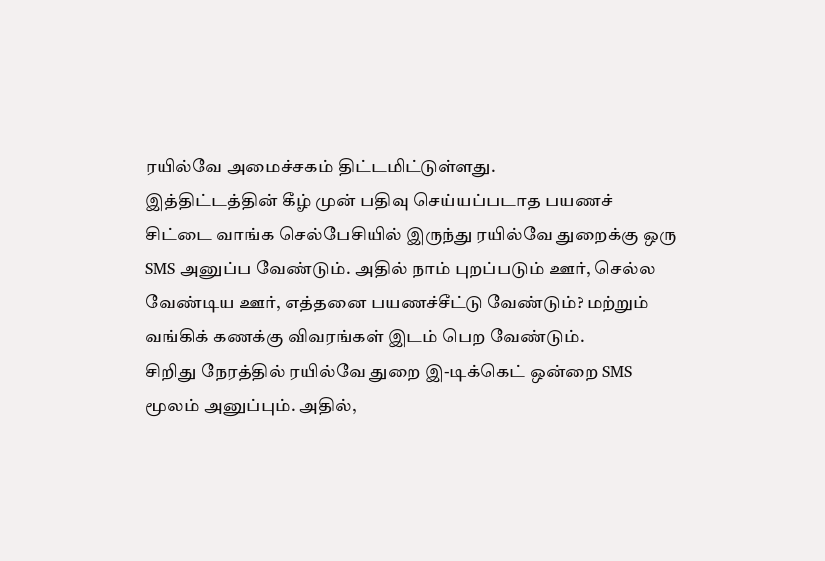ரயில்வே அமைச்சகம் திட்டமிட்டுள்ளது.
இத்திட்டத்தின் கீழ் முன் பதிவு செய்யப்படாத பயணச் சிட்டை வாங்க செல்பேசியில் இருந்து ரயில்வே துறைக்கு ஒரு SMS அனுப்ப வேண்டும். அதில் நாம் புறப்படும் ஊர், செல்ல வேண்டிய ஊர், எத்தனை பயணச்சீட்டு வேண்டும்? மற்றும் வங்கிக் கணக்கு விவரங்கள் இடம் பெற வேண்டும்.
சிறிது நேரத்தில் ரயில்வே துறை இ-டிக்கெட் ஒன்றை SMS மூலம் அனுப்பும். அதில்,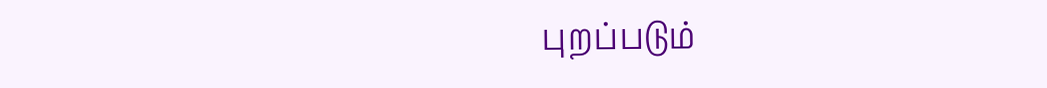புறப்படும்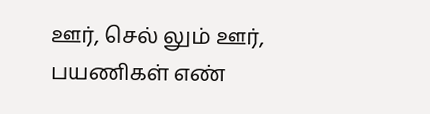ஊர், செல் லும் ஊர், பயணிகள் எண்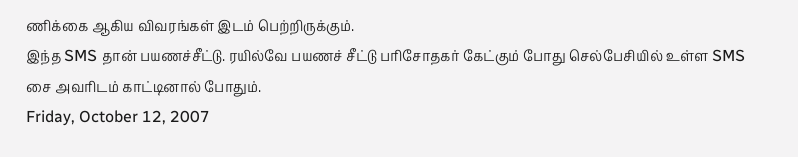ணிக்கை ஆகிய விவரங்கள் இடம் பெற்றிருக்கும்.
இந்த SMS தான் பயணச்சீட்டு. ரயில்வே பயணச் சீட்டு பரிசோதகர் கேட்கும் போது செல்பேசியில் உள்ள SMS சை அவரிடம் காட்டினால் போதும்.
Friday, October 12, 2007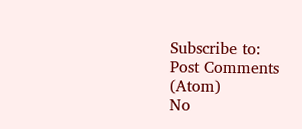Subscribe to:
Post Comments (Atom)
No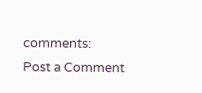comments:
Post a Comment